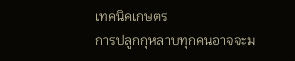เทคนิคเกษตร
การปลูกกุหลาบทุกคนอาจจะม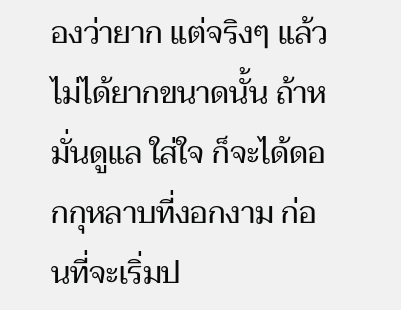องว่ายาก แต่จริงๆ แล้วไม่ได้ยากขนาดนั้น ถ้าหมั่นดูแล ใส่ใจ ก็จะได้ดอกกุหลาบที่งอกงาม ก่อนที่จะเริ่มป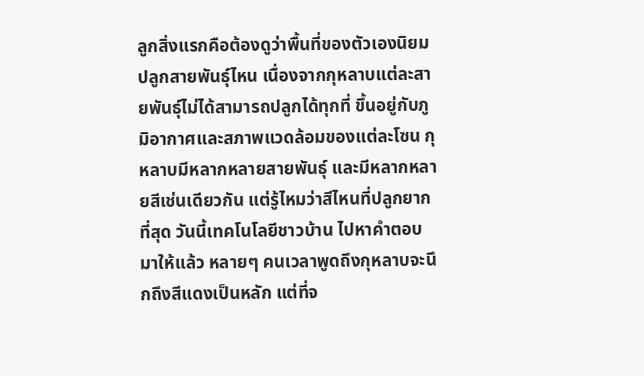ลูกสิ่งแรกคือต้องดูว่าพื้นที่ของตัวเองนิยมปลูกสายพันธุ์ไหน เนื่องจากกุหลาบแต่ละสายพันธุ์ไม่ได้สามารถปลูกได้ทุกที่ ขึ้นอยู่กับภูมิอากาศและสภาพแวดล้อมของแต่ละโซน กุหลาบมีหลากหลายสายพันธุ์ และมีหลากหลายสีเช่นเดียวกัน แต่รู้ไหมว่าสีไหนที่ปลูกยากที่สุด วันนี้เทคโนโลยีชาวบ้าน ไปหาคำตอบมาให้แล้ว หลายๆ คนเวลาพูดถึงกุหลาบจะนึกถึงสีแดงเป็นหลัก แต่ที่จ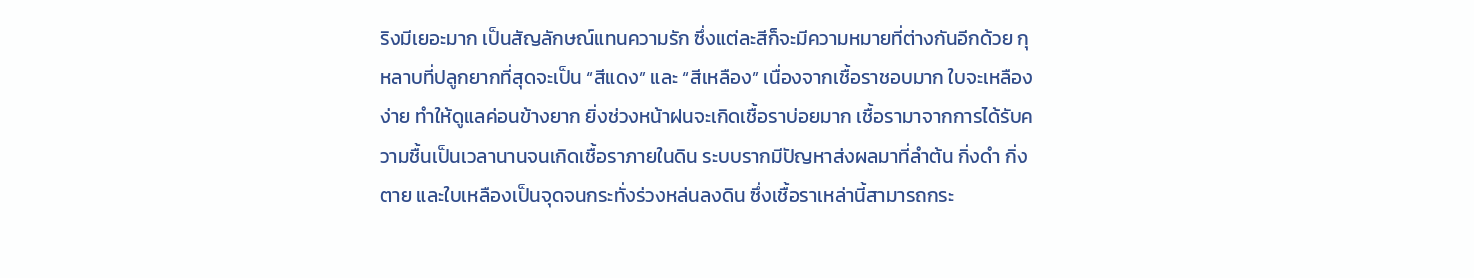ริงมีเยอะมาก เป็นสัญลักษณ์แทนความรัก ซึ่งแต่ละสีก็จะมีความหมายที่ต่างกันอีกด้วย กุหลาบที่ปลูกยากที่สุดจะเป็น “สีแดง” และ “สีเหลือง” เนื่องจากเชื้อราชอบมาก ใบจะเหลืองง่าย ทำให้ดูแลค่อนข้างยาก ยิ่งช่วงหน้าฝนจะเกิดเชื้อราบ่อยมาก เชื้อรามาจากการได้รับความชื้นเป็นเวลานานจนเกิดเชื้อราภายในดิน ระบบรากมีปัญหาส่งผลมาที่ลำต้น กิ่งดำ กิ่งตาย และใบเหลืองเป็นจุดจนกระทั่งร่วงหล่นลงดิน ซึ่งเชื้อราเหล่านี้สามารถกระ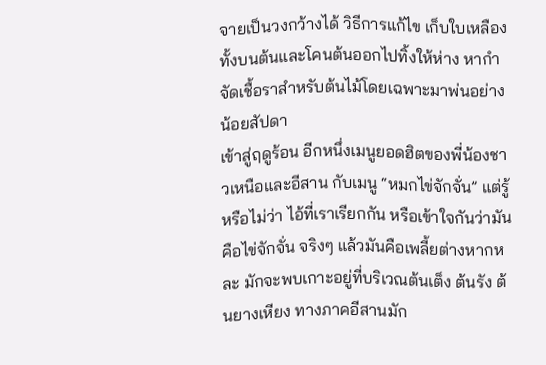จายเป็นวงกว้างได้ วิธีการแก้ไข เก็บใบเหลืองทั้งบนต้นและโคนต้นออกไปทิ้งให้ห่าง หากำจัดเชื้อราสำหรับต้นไม้โดยเฉพาะมาพ่นอย่างน้อยสัปดา
เข้าสู่ฤดูร้อน อีกหนึ่งเมนูยอดฮิตของพี่น้องชาวเหนือและอีสาน กับเมนู “หมกไข่จักจั่น” แต่รู้หรือไม่ว่า ไอ้ที่เราเรียกกัน หรือเข้าใจกันว่ามันคือไข่จักจั่น จริงๆ แล้วมันคือเพลี้ยต่างหากหละ มักจะพบเกาะอยู่ที่บริเวณต้นเต็ง ต้นรัง ต้นยางเหียง ทางภาคอีสานมัก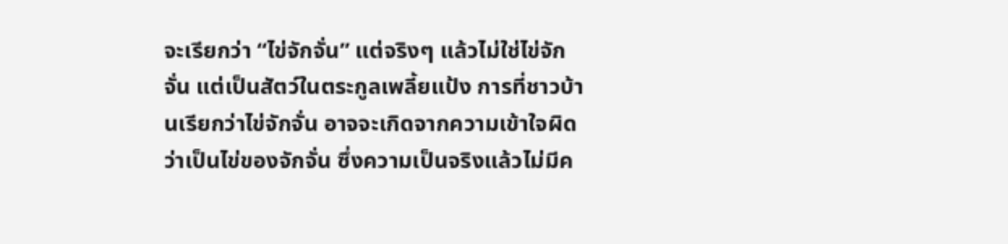จะเรียกว่า “ไข่จักจั่น” แต่จริงๆ แล้วไม่ใช่ไข่จักจั่น แต่เป็นสัตว์ในตระกูลเพลี้ยแป้ง การที่ชาวบ้านเรียกว่าไข่จักจั่น อาจจะเกิดจากความเข้าใจผิดว่าเป็นไข่ของจักจั่น ซึ่งความเป็นจริงแล้วไม่มีค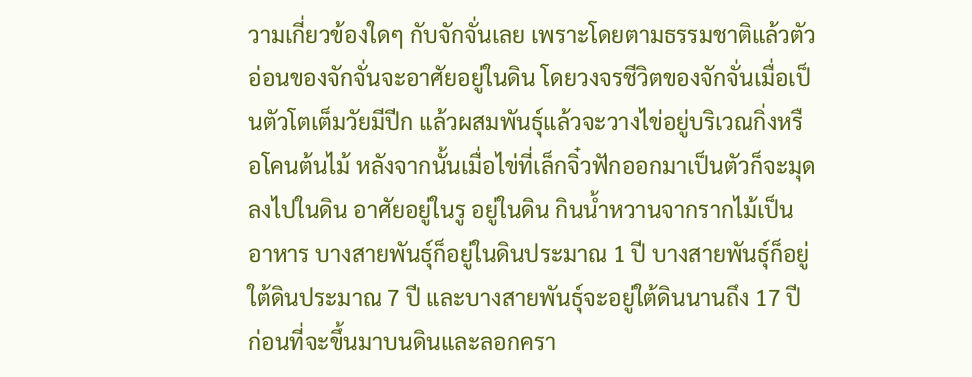วามเกี่ยวข้องใดๆ กับจักจั่นเลย เพราะโดยตามธรรมชาติแล้วตัวอ่อนของจักจั่นจะอาศัยอยู่ในดิน โดยวงจรชีวิตของจักจั่นเมื่อเป็นตัวโตเต็มวัยมีปีก แล้วผสมพันธุ์แล้วจะวางไข่อยู่บริเวณกิ่งหรือโคนต้นไม้ หลังจากนั้นเมื่อไข่ที่เล็กจิ๋วฟักออกมาเป็นตัวก็จะมุดลงไปในดิน อาศัยอยู่ในรู อยู่ในดิน กินน้ำหวานจากรากไม้เป็นอาหาร บางสายพันธุ์ก็อยู่ในดินประมาณ 1 ปี บางสายพันธุ์ก็อยู่ใต้ดินประมาณ 7 ปี และบางสายพันธุ์จะอยู่ใต้ดินนานถึง 17 ปี ก่อนที่จะขึ้นมาบนดินและลอกครา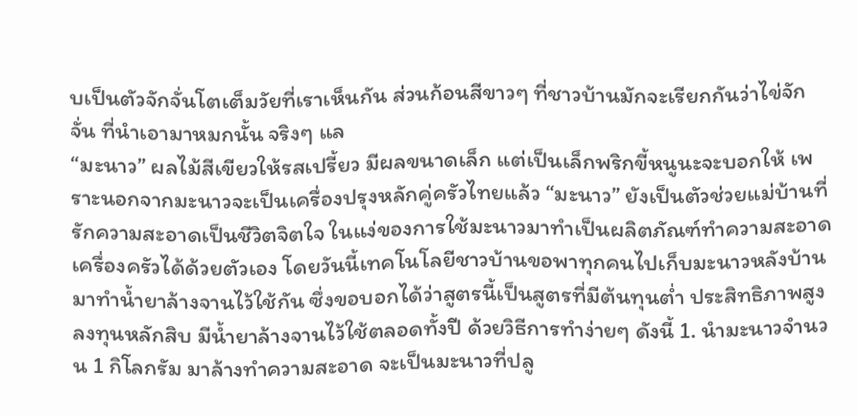บเป็นตัวจักจั่นโตเต็มวัยที่เราเห็นกัน ส่วนก้อนสีขาวๆ ที่ชาวบ้านมักจะเรียกกันว่าไข่จักจั่น ที่นำเอามาหมกนั้น จริงๆ แล
“มะนาว” ผลไม้สีเขียวให้รสเปรี้ยว มีผลขนาดเล็ก แต่เป็นเล็กพริกขี้หนูนะจะบอกให้ เพราะนอกจากมะนาวจะเป็นเครื่องปรุงหลักคู่ครัวไทยแล้ว “มะนาว” ยังเป็นตัวช่วยแม่บ้านที่รักความสะอาดเป็นชีวิตจิตใจ ในแง่ของการใช้มะนาวมาทำเป็นผลิตภัณฑ์ทำความสะอาดเครื่องครัวได้ด้วยตัวเอง โดยวันนี้เทคโนโลยีชาวบ้านขอพาทุกคนไปเก็บมะนาวหลังบ้านมาทำน้ำยาล้างจานไว้ใช้กัน ซึ่งขอบอกได้ว่าสูตรนี้เป็นสูตรที่มีต้นทุนต่ำ ประสิทธิภาพสูง ลงทุนหลักสิบ มีน้ำยาล้างจานไว้ใช้ตลอดทั้งปี ด้วยวิธีการทำง่ายๆ ดังนี้ 1. นำมะนาวจำนวน 1 กิโลกรัม มาล้างทำความสะอาด จะเป็นมะนาวที่ปลู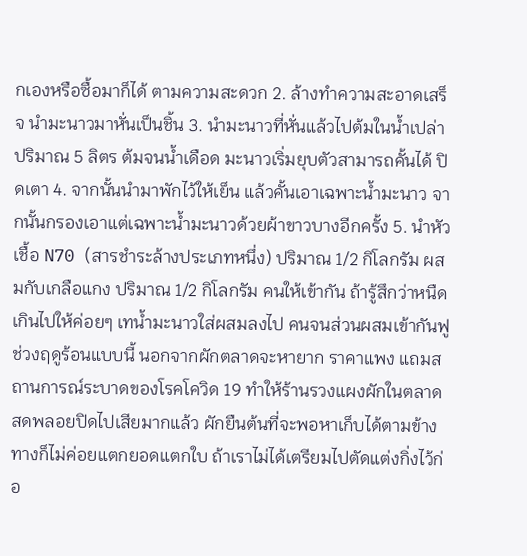กเองหรือซื้อมาก็ได้ ตามความสะดวก 2. ล้างทำความสะอาดเสร็จ นำมะนาวมาหั่นเป็นชิ้น 3. นำมะนาวที่หั่นแล้วไปต้มในน้ำเปล่าปริมาณ 5 ลิตร ต้มจนน้ำเดือด มะนาวเริ่มยุบตัวสามารถคั้นได้ ปิดเตา 4. จากนั้นนำมาพักไว้ให้เย็น แล้วคั้นเอาเฉพาะน้ำมะนาว จากนั้นกรองเอาแต่เฉพาะน้ำมะนาวด้วยผ้าขาวบางอีกครั้ง 5. นำหัวเชื้อ N70 (สารชำระล้างประเภทหนึ่ง) ปริมาณ 1/2 กิโลกรัม ผสมกับเกลือแกง ปริมาณ 1/2 กิโลกรัม คนให้เข้ากัน ถ้ารู้สึกว่าหนืดเกินไปให้ค่อยๆ เทน้ำมะนาวใส่ผสมลงไป คนจนส่วนผสมเข้ากันฟู
ช่วงฤดูร้อนแบบนี้ นอกจากผักตลาดจะหายาก ราคาแพง แถมสถานการณ์ระบาดของโรคโควิด 19 ทำให้ร้านรวงแผงผักในตลาดสดพลอยปิดไปเสียมากแล้ว ผักยืนต้นที่จะพอหาเก็บได้ตามข้างทางก็ไม่ค่อยแตกยอดแตกใบ ถ้าเราไม่ได้เตรียมไปตัดแต่งกิ่งไว้ก่อ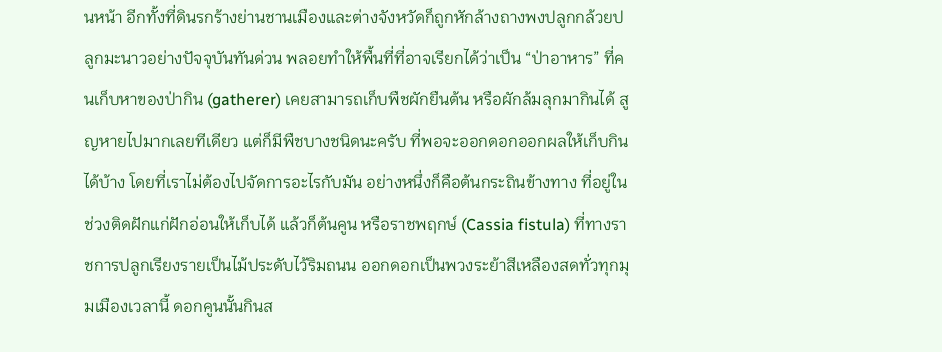นหน้า อีกทั้งที่ดินรกร้างย่านชานเมืองและต่างจังหวัดก็ถูกหักล้างถางพงปลูกกล้วยปลูกมะนาวอย่างปัจจุบันทันด่วน พลอยทำให้พื้นที่ที่อาจเรียกได้ว่าเป็น “ป่าอาหาร” ที่คนเก็บหาของป่ากิน (gatherer) เคยสามารถเก็บพืชผักยืนต้น หรือผักล้มลุกมากินได้ สูญหายไปมากเลยทีเดียว แต่ก็มีพืชบางชนิดนะครับ ที่พอจะออกดอกออกผลให้เก็บกินได้บ้าง โดยที่เราไม่ต้องไปจัดการอะไรกับมัน อย่างหนึ่งก็คือต้นกระถินข้างทาง ที่อยู่ในช่วงติดฝักแก่ฝักอ่อนให้เก็บได้ แล้วก็ต้นคูน หรือราชพฤกษ์ (Cassia fistula) ที่ทางราชการปลูกเรียงรายเป็นไม้ประดับไว้ริมถนน ออกดอกเป็นพวงระย้าสีเหลืองสดทั่วทุกมุมเมืองเวลานี้ ดอกคูนนั้นกินส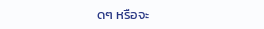ดๆ หรือจะ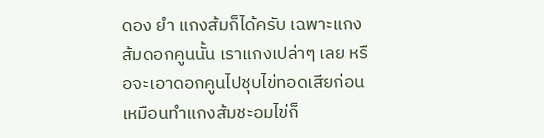ดอง ยำ แกงส้มก็ได้ครับ เฉพาะแกงส้มดอกคูนนั้น เราแกงเปล่าๆ เลย หรือจะเอาดอกคูนไปชุบไข่ทอดเสียก่อน เหมือนทำแกงส้มชะอมไข่ก็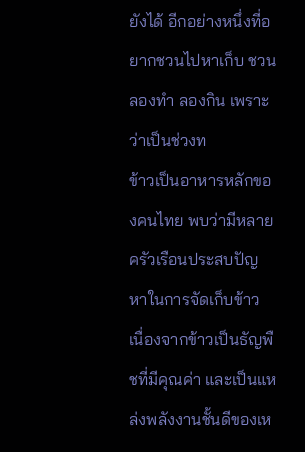ยังได้ อีกอย่างหนึ่งที่อยากชวนไปหาเก็บ ชวนลองทำ ลองกิน เพราะว่าเป็นช่วงท
ข้าวเป็นอาหารหลักของคนไทย พบว่ามีหลายครัวเรือนประสบปัญหาในการจัดเก็บข้าว เนื่องจากข้าวเป็นธัญพืชที่มีคุณค่า และเป็นแหล่งพลังงานชั้นดีของเห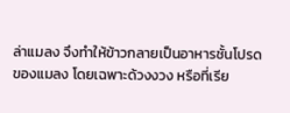ล่าแมลง จึงทำให้ข้าวกลายเป็นอาหารชั้นโปรดของแมลง โดยเฉพาะด้วงงวง หรือที่เรีย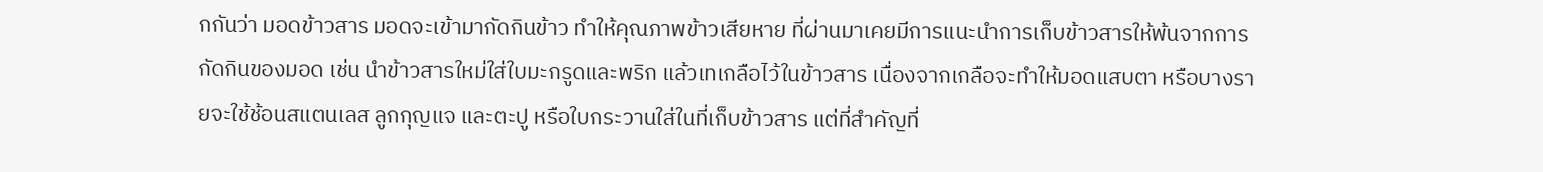กกันว่า มอดข้าวสาร มอดจะเข้ามากัดกินข้าว ทำให้คุณภาพข้าวเสียหาย ที่ผ่านมาเคยมีการแนะนำการเก็บข้าวสารให้พ้นจากการกัดกินของมอด เช่น นำข้าวสารใหม่ใส่ใบมะกรูดและพริก แล้วเทเกลือไว้ในข้าวสาร เนื่องจากเกลือจะทำให้มอดแสบตา หรือบางรายจะใช้ช้อนสแตนเลส ลูกกุญแจ และตะปู หรือใบกระวานใส่ในที่เก็บข้าวสาร แต่ที่สำคัญที่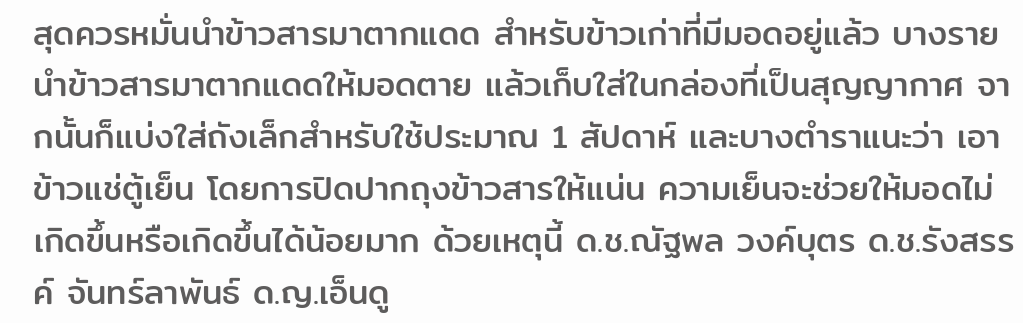สุดควรหมั่นนำข้าวสารมาตากแดด สำหรับข้าวเก่าที่มีมอดอยู่แล้ว บางรายนำข้าวสารมาตากแดดให้มอดตาย แล้วเก็บใส่ในกล่องที่เป็นสุญญากาศ จากนั้นก็แบ่งใส่ถังเล็กสำหรับใช้ประมาณ 1 สัปดาห์ และบางตำราแนะว่า เอาข้าวแช่ตู้เย็น โดยการปิดปากถุงข้าวสารให้แน่น ความเย็นจะช่วยให้มอดไม่เกิดขึ้นหรือเกิดขึ้นได้น้อยมาก ด้วยเหตุนี้ ด.ช.ณัฐพล วงค์บุตร ด.ช.รังสรรค์ จันทร์ลาพันธ์ ด.ญ.เอ็นดู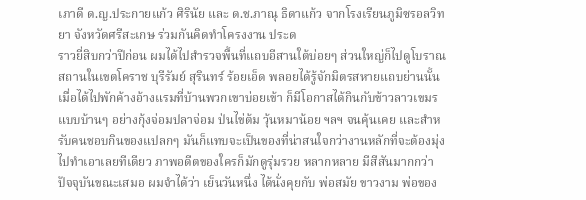เภาดี ด.ญ.ประกายแก้ว ศิรินัย และ ด.ช.ภาณุ ธิดาแก้ว จากโรงเรียนภูมิซรอลวิทยา จังหวัดศรีสะเกษ ร่วมกันคิดทำโครงงาน ประด
ราวยี่สิบกว่าปีก่อน ผมได้ไปสำรวจพื้นที่แถบอีสานใต้บ่อยๆ ส่วนใหญ่ก็ไปดูโบราณสถานในเขตโคราช บุรีรัมย์ สุรินทร์ ร้อยเอ็ด พลอยได้รู้จักมิตรสหายแถบย่านนั้น เมื่อได้ไปพักค้างอ้างแรมที่บ้านพวกเขาบ่อยเข้า ก็มีโอกาสได้กินกับข้าวลาวเขมรแบบบ้านๆ อย่างกุ้งจ่อมปลาจ่อม ป่นไข่ต้ม วุ้นหมาน้อย ฯลฯ จนคุ้นเคย และสำหรับคนชอบกินของแปลกๆ มันก็แทบจะเป็นของที่น่าสนใจกว่างานหลักที่จะต้องมุ่งไปทำเอาเลยทีเดียว ภาพอดีตของใครก็มักดูรุ่มรวย หลากหลาย มีสีสันมากกว่าปัจจุบันขณะเสมอ ผมจำได้ว่า เย็นวันหนึ่ง ได้นั่งคุยกับ พ่อสมัย ขาวงาม พ่อของ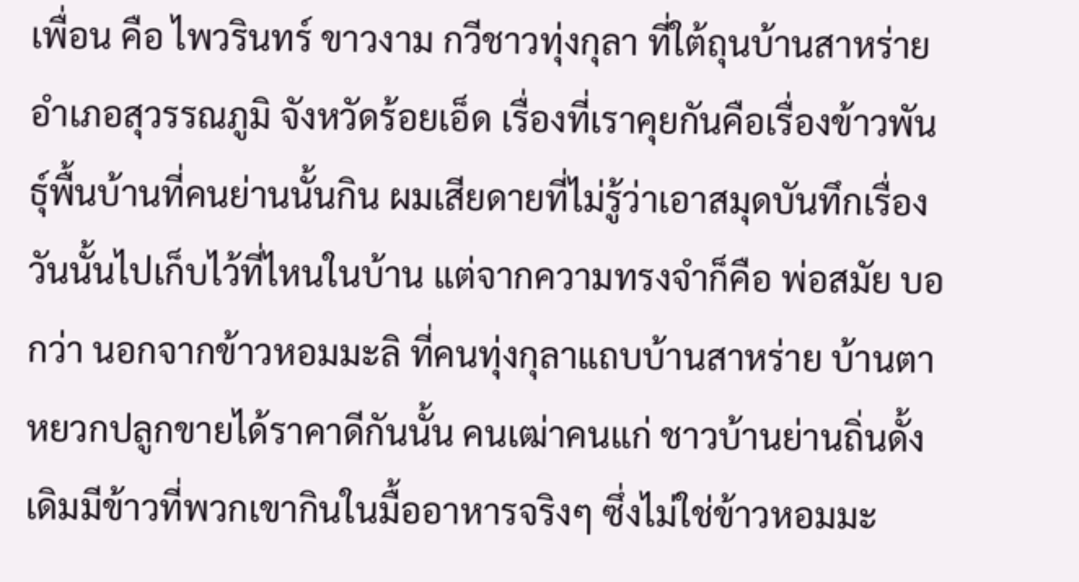เพื่อน คือ ไพวรินทร์ ขาวงาม กวีชาวทุ่งกุลา ที่ใต้ถุนบ้านสาหร่าย อำเภอสุวรรณภูมิ จังหวัดร้อยเอ็ด เรื่องที่เราคุยกันคือเรื่องข้าวพันธุ์พื้นบ้านที่คนย่านนั้นกิน ผมเสียดายที่ไม่รู้ว่าเอาสมุดบันทึกเรื่องวันนั้นไปเก็บไว้ที่ไหนในบ้าน แต่จากความทรงจำก็คือ พ่อสมัย บอกว่า นอกจากข้าวหอมมะลิ ที่คนทุ่งกุลาแถบบ้านสาหร่าย บ้านตาหยวกปลูกขายได้ราคาดีกันนั้น คนเฒ่าคนแก่ ชาวบ้านย่านถิ่นดั้งเดิมมีข้าวที่พวกเขากินในมื้ออาหารจริงๆ ซึ่งไม่ใช่ข้าวหอมมะ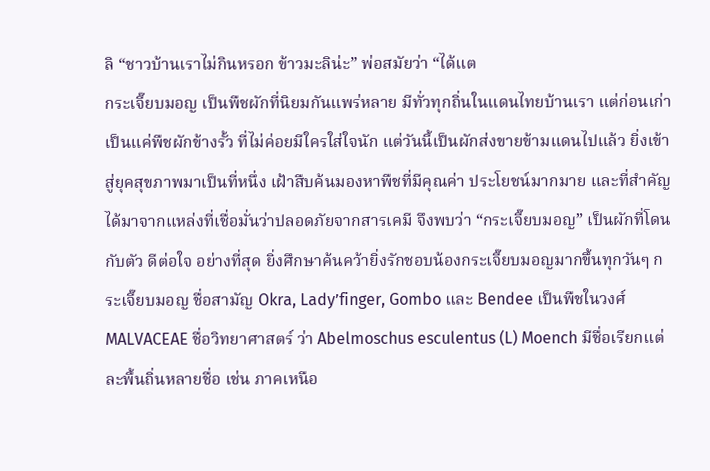ลิ “ชาวบ้านเราไม่กินหรอก ข้าวมะลิน่ะ” พ่อสมัยว่า “ได้แต
กระเจี๊ยบมอญ เป็นพืชผักที่นิยมกันแพร่หลาย มีทั่วทุกถิ่นในแดนไทยบ้านเรา แต่ก่อนเก่าเป็นแค่พืชผักข้างรั้ว ที่ไม่ค่อยมีใครใส่ใจนัก แต่วันนี้เป็นผักส่งขายข้ามแดนไปแล้ว ยิ่งเข้าสู่ยุคสุขภาพมาเป็นที่หนึ่ง เฝ้าสืบค้นมองหาพืชที่มีคุณค่า ประโยชน์มากมาย และที่สำคัญได้มาจากแหล่งที่เชื่อมั่นว่าปลอดภัยจากสารเคมี จึงพบว่า “กระเจี๊ยบมอญ” เป็นผักที่โดนกับตัว ดีต่อใจ อย่างที่สุด ยิ่งศึกษาค้นคว้ายิ่งรักชอบน้องกระเจี๊ยบมอญมากขึ้นทุกวันๆ กระเจี๊ยบมอญ ชื่อสามัญ Okra, Lady’finger, Gombo และ Bendee เป็นพืชในวงศ์ MALVACEAE ชื่อวิทยาศาสตร์ ว่า Abelmoschus esculentus (L) Moench มีชื่อเรียกแต่ละพื้นถิ่นหลายชื่อ เช่น ภาคเหนือ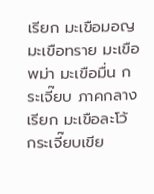เรียก มะเขือมอญ มะเขือทราย มะเขือพม่า มะเขือมื่น กระเจี๊ยบ ภาคกลาง เรียก มะเขือละโว้ กระเจี๊ยบเขีย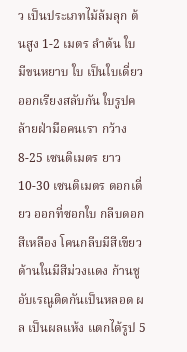ว เป็นประเภทไม้ล้มลุก ต้นสูง 1-2 เมตร ลำต้น ใบ มีขนหยาบ ใบ เป็นใบเดี่ยวออกเรียงสลับกัน ใบรูปคล้ายฝ่ามือคนเรา กว้าง 8-25 เซนติเมตร ยาว 10-30 เซนติเมตร ดอกเดี่ยว ออกที่ซอกใบ กลีบดอกสีเหลือง โคนกลีบมีสีเขียว ด้านในมีสีม่วงแดง ก้านชูอับเรณูติดกันเป็นหลอด ผล เป็นผลแห้ง แตกได้รูป 5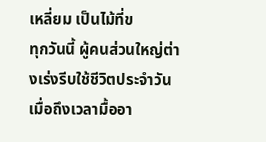เหลี่ยม เป็นไม้ที่ข
ทุกวันนี้ ผู้คนส่วนใหญ่ต่างเร่งรีบใช้ชีวิตประจำวัน เมื่อถึงเวลามื้ออา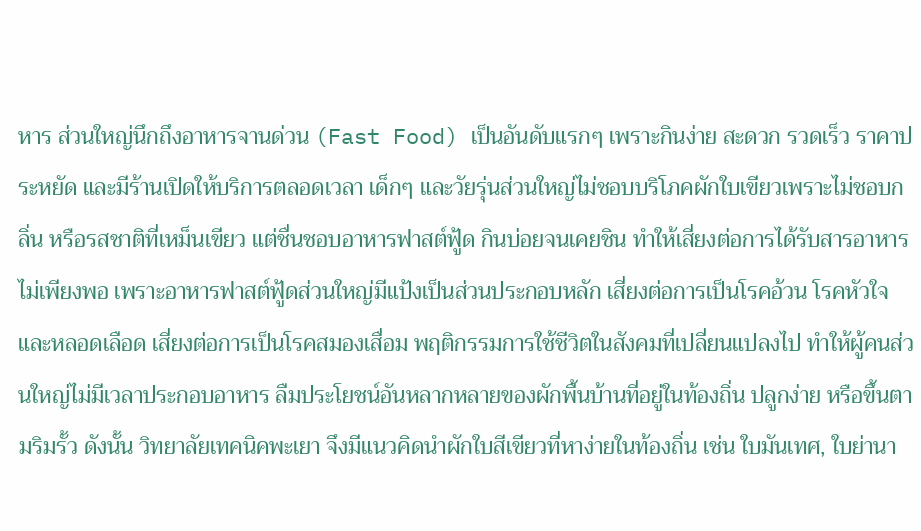หาร ส่วนใหญ่นึกถึงอาหารจานด่วน (Fast Food) เป็นอันดับแรกๆ เพราะกินง่าย สะดวก รวดเร็ว ราคาประหยัด และมีร้านเปิดให้บริการตลอดเวลา เด็กๆ และวัยรุ่นส่วนใหญ่ไม่ชอบบริโภคผักใบเขียวเพราะไม่ชอบกลิ่น หรือรสชาติที่เหม็นเขียว แต่ชื่นชอบอาหารฟาสต์ฟู้ด กินบ่อยจนเคยชิน ทำให้เสี่ยงต่อการได้รับสารอาหารไม่เพียงพอ เพราะอาหารฟาสต์ฟู้ดส่วนใหญ่มีแป้งเป็นส่วนประกอบหลัก เสี่ยงต่อการเป็นโรคอ้วน โรคหัวใจ และหลอดเลือด เสี่ยงต่อการเป็นโรคสมองเสื่อม พฤติกรรมการใช้ชีวิตในสังคมที่เปลี่ยนแปลงไป ทำให้ผู้คนส่วนใหญ่ไม่มีเวลาประกอบอาหาร ลืมประโยชน์อันหลากหลายของผักพื้นบ้านที่อยู่ในท้องถิ่น ปลูกง่าย หรือขึ้นตามริมรั้ว ดังนั้น วิทยาลัยเทคนิคพะเยา จึงมีแนวคิดนำผักใบสีเขียวที่หาง่ายในท้องถิ่น เช่น ใบมันเทศ, ใบย่านา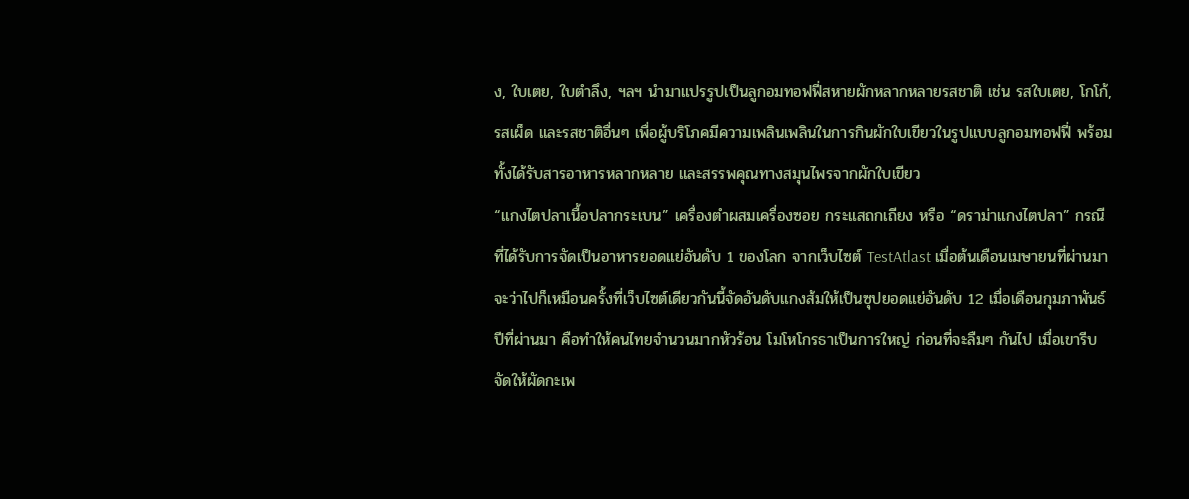ง, ใบเตย, ใบตำลึง, ฯลฯ นำมาแปรรูปเป็นลูกอมทอฟฟี่สหายผักหลากหลายรสชาติ เช่น รสใบเตย, โกโก้, รสเผ็ด และรสชาติอื่นๆ เพื่อผู้บริโภคมีความเพลินเพลินในการกินผักใบเขียวในรูปแบบลูกอมทอฟฟี่ พร้อมทั้งได้รับสารอาหารหลากหลาย และสรรพคุณทางสมุนไพรจากผักใบเขียว
“แกงไตปลาเนื้อปลากระเบน” เครื่องตำผสมเครื่องซอย กระแสถกเถียง หรือ “ดราม่าแกงไตปลา” กรณีที่ได้รับการจัดเป็นอาหารยอดแย่อันดับ 1 ของโลก จากเว็บไซต์ TestAtlast เมื่อต้นเดือนเมษายนที่ผ่านมา จะว่าไปก็เหมือนครั้งที่เว็บไซต์เดียวกันนี้จัดอันดับแกงส้มให้เป็นซุปยอดแย่อันดับ 12 เมื่อเดือนกุมภาพันธ์ ปีที่ผ่านมา คือทำให้คนไทยจำนวนมากหัวร้อน โมโหโกรธาเป็นการใหญ่ ก่อนที่จะลืมๆ กันไป เมื่อเขารีบจัดให้ผัดกะเพ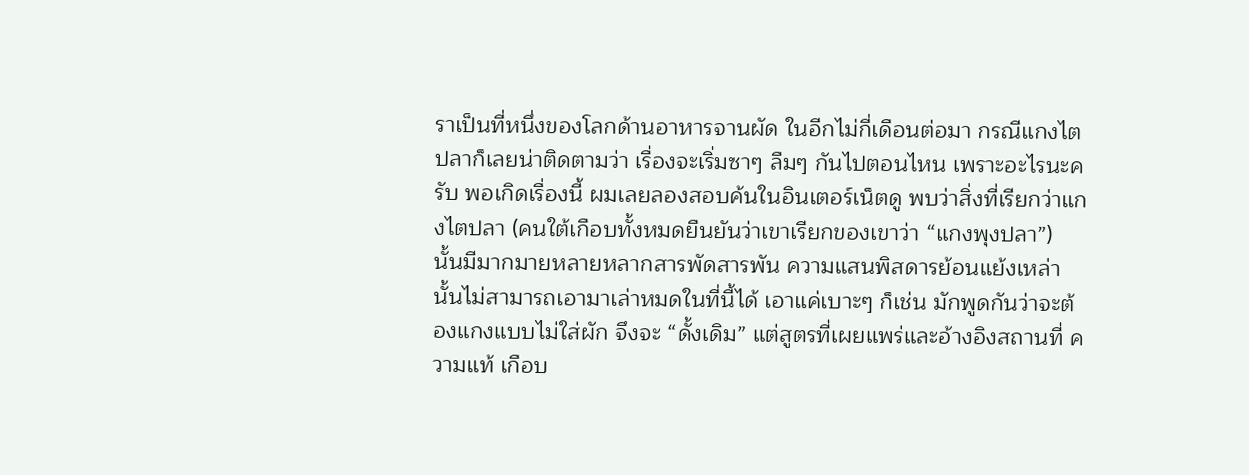ราเป็นที่หนึ่งของโลกด้านอาหารจานผัด ในอีกไม่กี่เดือนต่อมา กรณีแกงไตปลาก็เลยน่าติดตามว่า เรื่องจะเริ่มซาๆ ลืมๆ กันไปตอนไหน เพราะอะไรนะครับ พอเกิดเรื่องนี้ ผมเลยลองสอบค้นในอินเตอร์เน็ตดู พบว่าสิ่งที่เรียกว่าแกงไตปลา (คนใต้เกือบทั้งหมดยืนยันว่าเขาเรียกของเขาว่า “แกงพุงปลา”) นั้นมีมากมายหลายหลากสารพัดสารพัน ความแสนพิสดารย้อนแย้งเหล่านั้นไม่สามารถเอามาเล่าหมดในที่นี้ได้ เอาแค่เบาะๆ ก็เช่น มักพูดกันว่าจะต้องแกงแบบไม่ใส่ผัก จึงจะ “ดั้งเดิม” แต่สูตรที่เผยแพร่และอ้างอิงสถานที่ ความแท้ เกือบ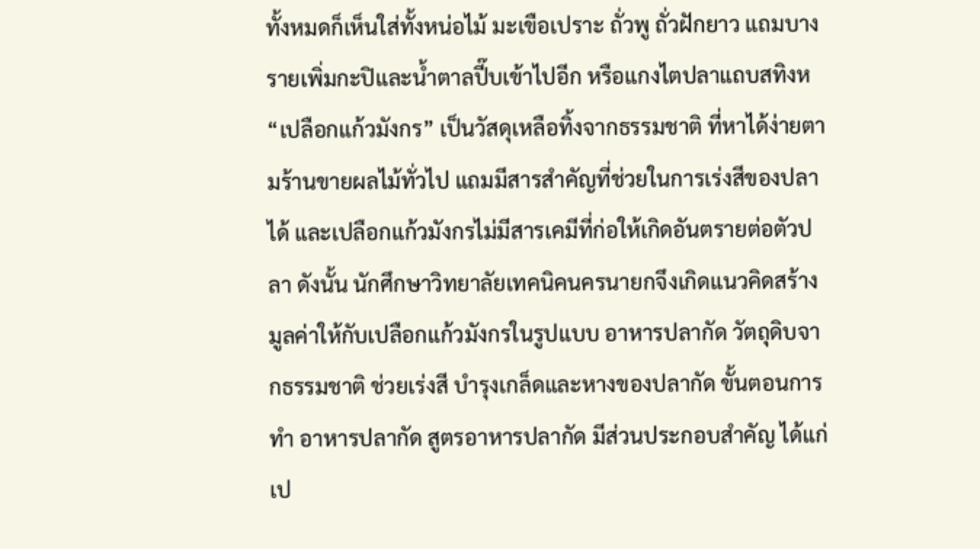ทั้งหมดก็เห็นใส่ทั้งหน่อไม้ มะเขือเปราะ ถั่วพู ถั่วฝักยาว แถมบางรายเพิ่มกะปิและน้ำตาลปี๊บเข้าไปอีก หรือแกงไตปลาแถบสทิงห
“เปลือกแก้วมังกร” เป็นวัสดุเหลือทิ้งจากธรรมชาติ ที่หาได้ง่ายตามร้านขายผลไม้ทั่วไป แถมมีสารสำคัญที่ช่วยในการเร่งสีของปลาได้ และเปลือกแก้วมังกรไม่มีสารเคมีที่ก่อให้เกิดอันตรายต่อตัวปลา ดังนั้น นักศึกษาวิทยาลัยเทคนิคนครนายกจึงเกิดแนวคิดสร้างมูลค่าให้กับเปลือกแก้วมังกรในรูปแบบ อาหารปลากัด วัตถุดิบจากธรรมชาติ ช่วยเร่งสี บำรุงเกล็ดและหางของปลากัด ขั้นตอนการทำ อาหารปลากัด สูตรอาหารปลากัด มีส่วนประกอบสำคัญ ได้แก่ เป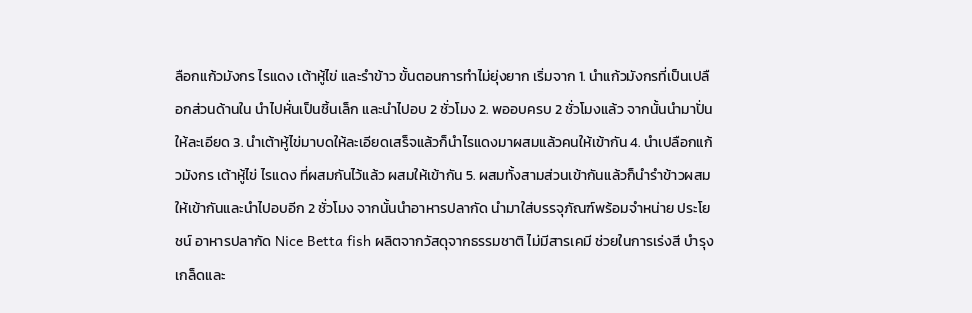ลือกแก้วมังกร ไรแดง เต้าหู้ไข่ และรำข้าว ขั้นตอนการทำไม่ยุ่งยาก เริ่มจาก 1. นำแก้วมังกรที่เป็นเปลือกส่วนด้านใน นำไปหั่นเป็นชิ้นเล็ก และนำไปอบ 2 ชั่วโมง 2. พออบครบ 2 ชั่วโมงแล้ว จากนั้นนำมาปั่นให้ละเอียด 3. นำเต้าหู้ไข่มาบดให้ละเอียดเสร็จแล้วก็นำไรแดงมาผสมแล้วคนให้เข้ากัน 4. นำเปลือกแก้วมังกร เต้าหู้ไข่ ไรแดง ที่ผสมกันไว้แล้ว ผสมให้เข้ากัน 5. ผสมทั้งสามส่วนเข้ากันแล้วก็นำรำข้าวผสมให้เข้ากันและนำไปอบอีก 2 ชั่วโมง จากนั้นนำอาหารปลากัด นำมาใส่บรรจุภัณฑ์พร้อมจำหน่าย ประโยชน์ อาหารปลากัด Nice Betta fish ผลิตจากวัสดุจากธรรมชาติ ไม่มีสารเคมี ช่วยในการเร่งสี บำรุงเกล็ดและ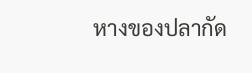หางของปลากัด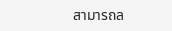สามารถล